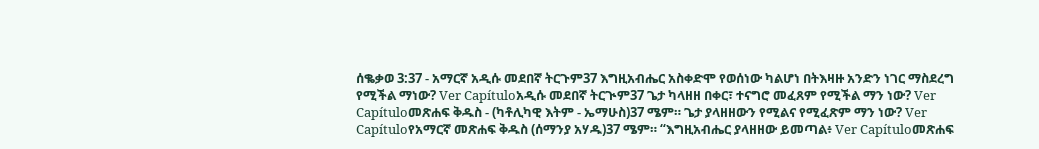ሰቈቃወ 3:37 - አማርኛ አዲሱ መደበኛ ትርጉም37 እግዚአብሔር አስቀድሞ የወሰነው ካልሆነ በትእዛዙ አንድን ነገር ማስደረግ የሚችል ማነው? Ver Capítuloአዲሱ መደበኛ ትርጒም37 ጌታ ካላዘዘ በቀር፣ ተናግሮ መፈጸም የሚችል ማን ነው? Ver Capítuloመጽሐፍ ቅዱስ - (ካቶሊካዊ እትም - ኤማሁስ)37 ሜም። ጌታ ያላዘዘውን የሚልና የሚፈጽም ማን ነው? Ver Capítuloየአማርኛ መጽሐፍ ቅዱስ (ሰማንያ አሃዱ)37 ሜም። “እግዚአብሔር ያላዘዘው ይመጣል፥ Ver Capítuloመጽሐፍ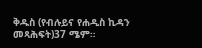ቅዱስ (የብሉይና የሐዲስ ኪዳን መጻሕፍት)37 ሜም።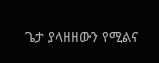ጌታ ያላዘዘውን የሚልና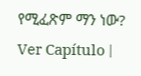የሚፈጽም ማን ነው? Ver Capítulo |